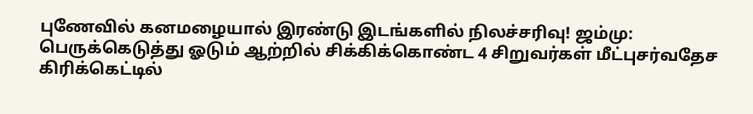புணேவில் கனமழையால் இரண்டு இடங்களில் நிலச்சரிவு! ஜம்மு: பெருக்கெடுத்து ஓடும் ஆற்றில் சிக்கிக்கொண்ட 4 சிறுவர்கள் மீட்புசர்வதேச கிரிக்கெட்டில்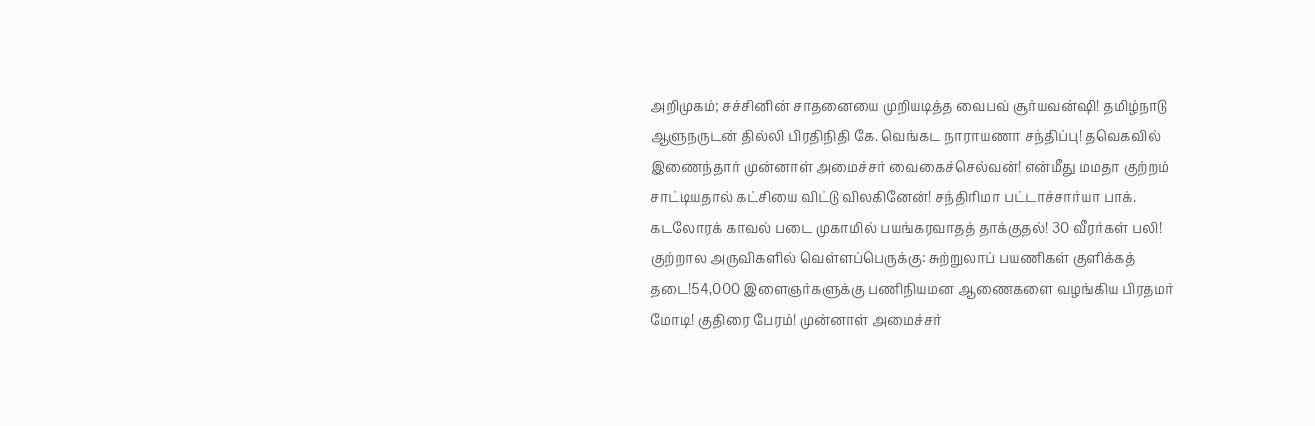அறிமுகம்; சச்சினின் சாதனையை முறியடித்த வைபவ் சூர்யவன்ஷி! தமிழ்நாடு ஆளுநருடன் தில்லி பிரதிநிதி கே. வெங்கட நாராயணா சந்திப்பு! தவெகவில் இணைந்தார் முன்னாள் அமைச்சர் வைகைச்செல்வன்! என்மீது மமதா குற்றம் சாட்டியதால் கட்சியை விட்டு விலகினேன்! சந்திரிமா பட்டாச்சார்யா பாக். கடலோரக் காவல் படை முகாமில் பயங்கரவாதத் தாக்குதல்! 30 வீரர்கள் பலி! குற்றால அருவிகளில் வெள்ளப்பெருக்கு: சுற்றுலாப் பயணிகள் குளிக்கத் தடை!54,000 இளைஞர்களுக்கு பணிநியமன ஆணைகளை வழங்கிய பிரதமர் மோடி! குதிரை பேரம்! முன்னாள் அமைச்சர்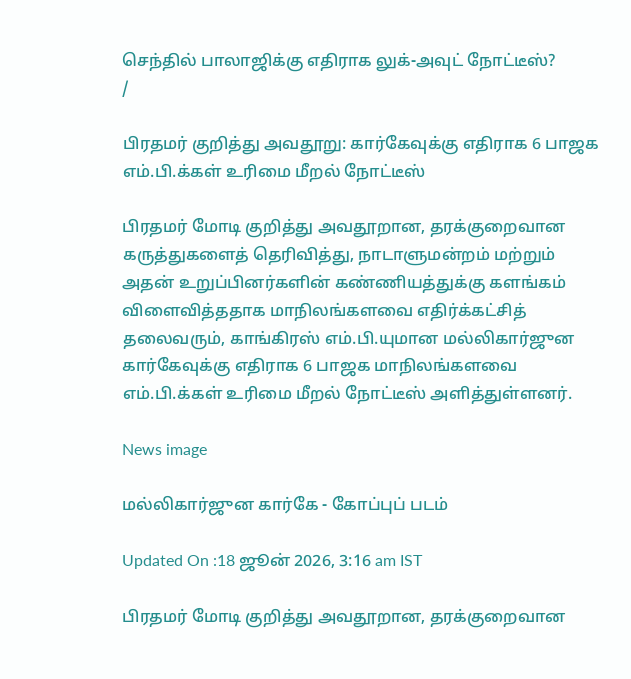செந்தில் பாலாஜிக்கு எதிராக லுக்-அவுட் நோட்டீஸ்?
/

பிரதமர் குறித்து அவதூறு: கார்கேவுக்கு எதிராக 6 பாஜக எம்.பி.க்கள் உரிமை மீறல் நோட்டீஸ்

பிரதமர் மோடி குறித்து அவதூறான, தரக்குறைவான கருத்துகளைத் தெரிவித்து, நாடாளுமன்றம் மற்றும் அதன் உறுப்பினர்களின் கண்ணியத்துக்கு களங்கம் விளைவித்ததாக மாநிலங்களவை எதிர்க்கட்சித் தலைவரும், காங்கிரஸ் எம்.பி.யுமான மல்லிகார்ஜுன கார்கேவுக்கு எதிராக 6 பாஜக மாநிலங்களவை எம்.பி.க்கள் உரிமை மீறல் நோட்டீஸ் அளித்துள்ளனர்.

News image

மல்லிகார்ஜுன கார்கே - கோப்புப் படம்

Updated On :18 ஜூன் 2026, 3:16 am IST

பிரதமர் மோடி குறித்து அவதூறான, தரக்குறைவான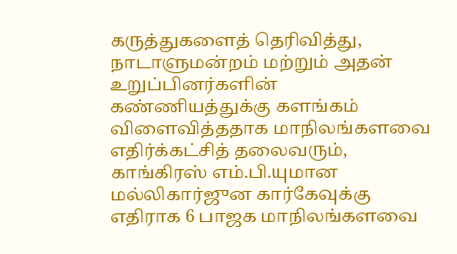கருத்துகளைத் தெரிவித்து, நாடாளுமன்றம் மற்றும் அதன் உறுப்பினர்களின் கண்ணியத்துக்கு களங்கம் விளைவித்ததாக மாநிலங்களவை எதிர்க்கட்சித் தலைவரும், காங்கிரஸ் எம்.பி.யுமான மல்லிகார்ஜுன கார்கேவுக்கு எதிராக 6 பாஜக மாநிலங்களவை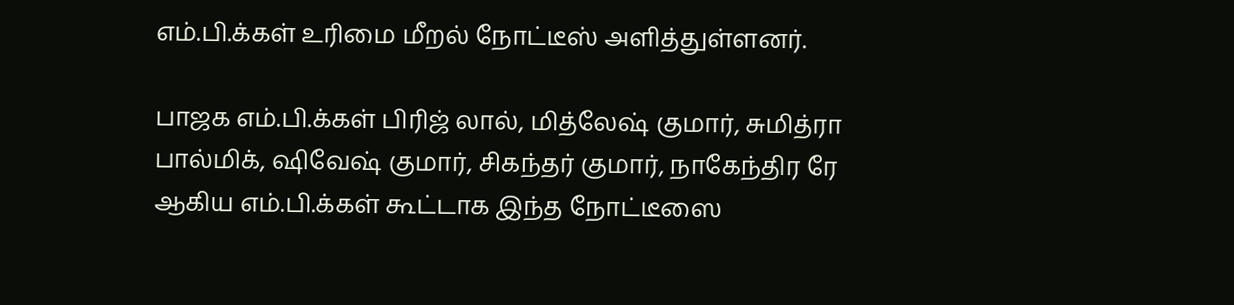எம்.பி.க்கள் உரிமை மீறல் நோட்டீஸ் அளித்துள்ளனர்.

பாஜக எம்.பி.க்கள் பிரிஜ் லால், மித்லேஷ் குமார், சுமித்ரா பால்மிக், ஷிவேஷ் குமார், சிகந்தர் குமார், நாகேந்திர ரே ஆகிய எம்.பி.க்கள் கூட்டாக இந்த நோட்டீஸை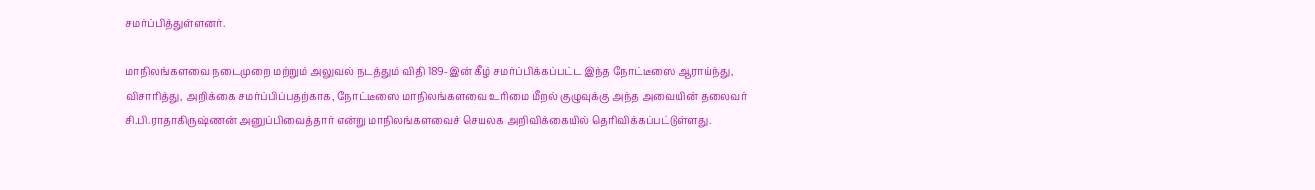சமர்ப்பித்துள்ளனர்.

மாநிலங்களவை நடைமுறை மற்றும் அலுவல் நடத்தும் விதி 189-இன் கீழ் சமர்ப்பிக்கப்பட்ட இந்த நோட்டீஸை ஆராய்ந்து, விசாரித்து, அறிக்கை சமர்ப்பிப்பதற்காக, நோட்டீஸை மாநிலங்களவை உரிமை மீறல் குழுவுக்கு அந்த அவையின் தலைவர் சி.பி.ராதாகிருஷ்ணன் அனுப்பிவைத்தார் என்று மாநிலங்களவைச் செயலக அறிவிக்கையில் தெரிவிக்கப்பட்டுள்ளது.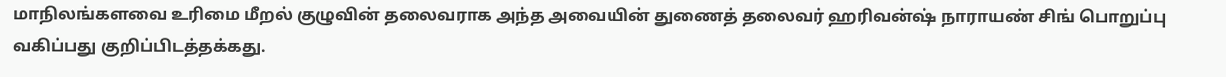மாநிலங்களவை உரிமை மீறல் குழுவின் தலைவராக அந்த அவையின் துணைத் தலைவர் ஹரிவன்ஷ் நாராயண் சிங் பொறுப்பு வகிப்பது குறிப்பிடத்தக்கது.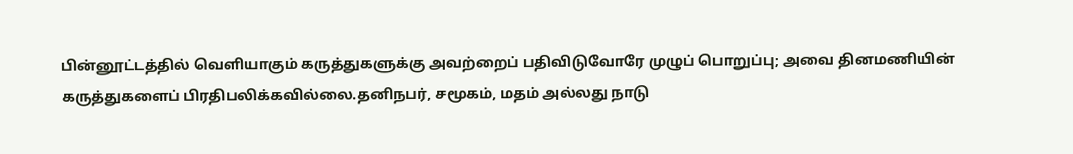பின்னூட்டத்தில் வெளியாகும் கருத்துகளுக்கு அவற்றைப் பதிவிடுவோரே முழுப் பொறுப்பு; அவை தினமணியின் கருத்துகளைப் பிரதிபலிக்கவில்லை.தனிநபர், சமூகம், மதம் அல்லது நாடு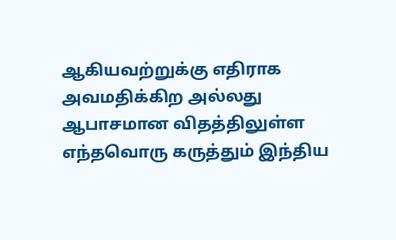ஆகியவற்றுக்கு எதிராக அவமதிக்கிற அல்லது ஆபாசமான விதத்திலுள்ள எந்தவொரு கருத்தும் இந்திய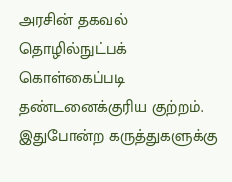அரசின் தகவல் தொழில்நுட்பக் கொள்கைப்படி தண்டனைக்குரிய குற்றம். இதுபோன்ற கருத்துகளுக்கு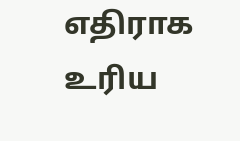எதிராக உரிய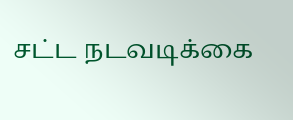சட்ட நடவடிக்கை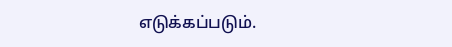எடுக்கப்படும்.